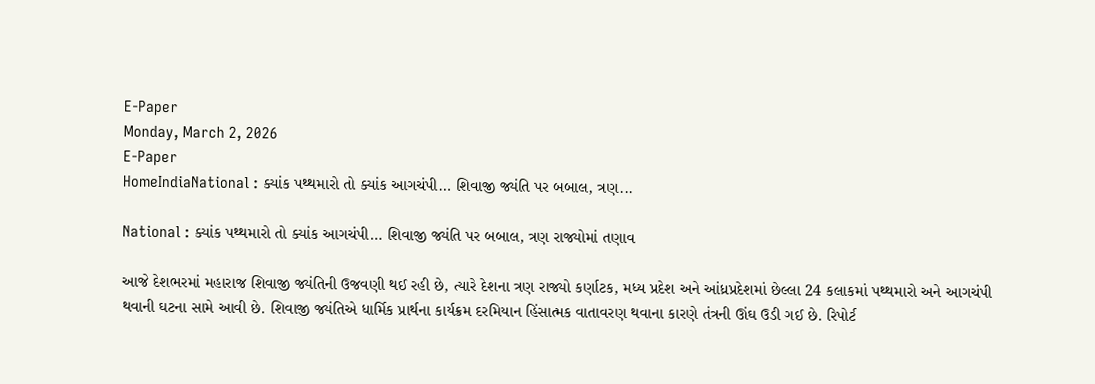E-Paper
Monday, March 2, 2026
E-Paper
HomeIndiaNational : ક્યાંક પથ્થમારો તો ક્યાંક આગચંપી… શિવાજી જ્યંતિ પર બબાલ, ત્રણ...

National : ક્યાંક પથ્થમારો તો ક્યાંક આગચંપી… શિવાજી જ્યંતિ પર બબાલ, ત્રણ રાજ્યોમાં તણાવ

આજે દેશભરમાં મહારાજ શિવાજી જ્યંતિની ઉજવણી થઈ રહી છે, ત્યારે દેશના ત્રણ રાજ્યો કર્ણાટક, મધ્ય પ્રદેશ અને આંધ્રપ્રદેશમાં છેલ્લા 24 કલાકમાં પથ્થમારો અને આગચંપી થવાની ઘટના સામે આવી છે. શિવાજી જ્યંતિએ ધાર્મિક પ્રાર્થના કાર્યક્રમ દરમિયાન હિંસાત્મક વાતાવરણ થવાના કારણે તંત્રની ઊંઘ ઉડી ગઈ છે. રિપોર્ટ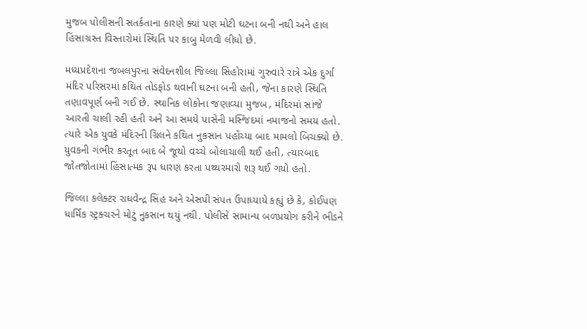મુજબ પોલીસની સતર્કતાના કારણે ક્યાં પણ મોટી ઘટના બની નથી અને હાલ હિંસાગ્રસ્ત વિસ્તારોમાં સ્થિતિ પર કાબુ મેળવી લીધો છે.

મધ્યપ્રદેશના જબલપુરના સંવેદનશીલ જિલ્લા સિહોરામાં ગુરુવારે રાત્રે એક દુર્ગા મંદિર પરિસરમાં કથિત તોડફોડ થવાની ઘટના બની હતી, જેના કારણે સ્થિતિ તણાવપૂર્ણ બની ગઈ છે. સ્થાનિક લોકોના જણાવ્યા મુજબ, મંદિરમાં સાંજે આરતી ચાલી રહી હતી અને આ સમયે પાસેની મસ્જિદમાં નમાજનો સમય હતો. ત્યારે એક યુવકે મંદિરની ગ્રિલને કથિત નુકસાન પહોંચ્યા બાદ મામલો બિચક્યો છે. યુવકની ગંભીર કરતૂત બાદ બે જૂથો વચ્ચે બોલાચાલી થઈ હતી, ત્યારબાદ જોતજોતામાં હિંસાત્મક રૂપ ધારણ કરતા પથ્થરમારો શરૂ થઈ ગયો હતો.

જિલ્લા કલેક્ટર રાઘવેન્દ્ર સિંહ અને એસપી સંપત ઉપાધ્યાયે કહ્યું છે કે, કોઈપણ ધાર્મિક સ્ટ્રક્ચરને મોટું નુકસાન થયું નથી. પોલીસે સામાન્ય બળપ્રયોગ કરીને ભીડને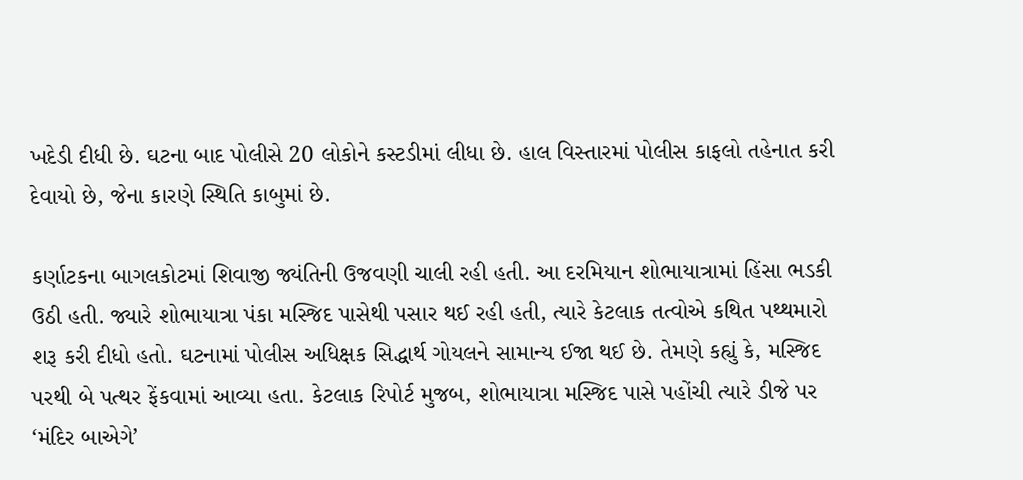ખદેડી દીધી છે. ઘટના બાદ પોલીસે 20 લોકોને કસ્ટડીમાં લીધા છે. હાલ વિસ્તારમાં પોલીસ કાફલો તહેનાત કરી દેવાયો છે, જેના કારણે સ્થિતિ કાબુમાં છે.

કર્ણાટકના બાગલકોટમાં શિવાજી જ્યંતિની ઉજવણી ચાલી રહી હતી. આ દરમિયાન શોભાયાત્રામાં હિંસા ભડકી ઉઠી હતી. જ્યારે શોભાયાત્રા પંકા મસ્જિદ પાસેથી પસાર થઈ રહી હતી, ત્યારે કેટલાક તત્વોએ કથિત પથ્થમારો શરૂ કરી દીધો હતો. ઘટનામાં પોલીસ અધિક્ષક સિદ્ધાર્થ ગોયલને સામાન્ય ઈજા થઈ છે. તેમણે કહ્યું કે, મસ્જિદ પરથી બે પત્થર ફેંકવામાં આવ્યા હતા. કેટલાક રિપોર્ટ મુજબ, શોભાયાત્રા મસ્જિદ પાસે પહોંચી ત્યારે ડીજે પર ‘મંદિર બાએગે’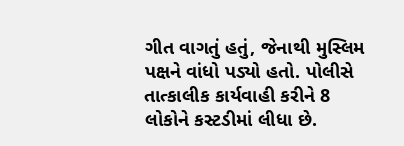ગીત વાગતું હતું, જેનાથી મુસ્લિમ પક્ષને વાંધો પડ્યો હતો. પોલીસે તાત્કાલીક કાર્યવાહી કરીને 8 લોકોને કસ્ટડીમાં લીધા છે.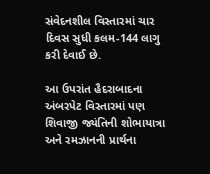સંવેદનશીલ વિસ્તારમાં ચાર દિવસ સુધી કલમ-144 લાગુ કરી દેવાઈ છે.

આ ઉપરાંત હૈદરાબાદના અંબરપેટ વિસ્તારમાં પણ શિવાજી જ્યંતિની શોભાયાત્રા અને રમઝાનની પ્રાર્થના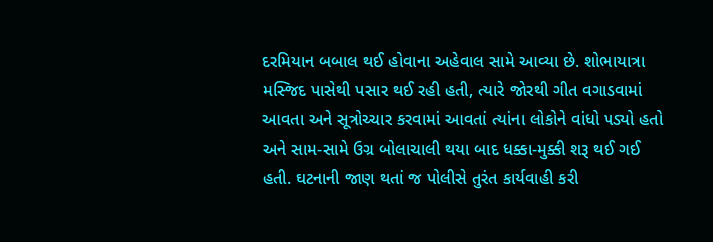દરમિયાન બબાલ થઈ હોવાના અહેવાલ સામે આવ્યા છે. શોભાયાત્રા મસ્જિદ પાસેથી પસાર થઈ રહી હતી, ત્યારે જોરથી ગીત વગાડવામાં આવતા અને સૂત્રોચ્ચાર કરવામાં આવતાં ત્યાંના લોકોને વાંધો પડ્યો હતો અને સામ-સામે ઉગ્ર બોલાચાલી થયા બાદ ધક્કા-મુક્કી શરૂ થઈ ગઈ હતી. ઘટનાની જાણ થતાં જ પોલીસે તુરંત કાર્યવાહી કરી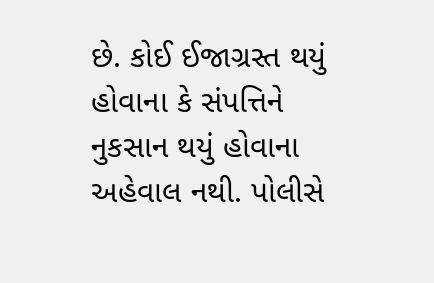છે. કોઈ ઈજાગ્રસ્ત થયું હોવાના કે સંપત્તિને નુકસાન થયું હોવાના અહેવાલ નથી. પોલીસે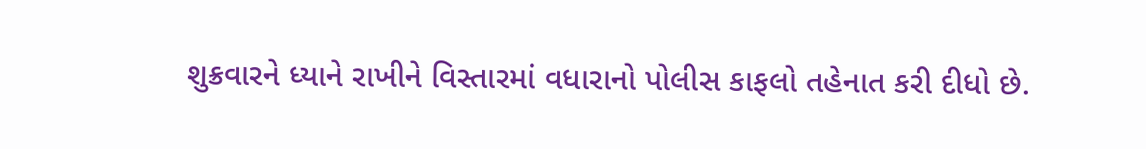શુક્રવારને ધ્યાને રાખીને વિસ્તારમાં વધારાનો પોલીસ કાફલો તહેનાત કરી દીધો છે.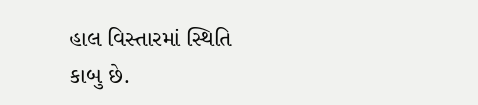હાલ વિસ્તારમાં સ્થિતિ કાબુ છે.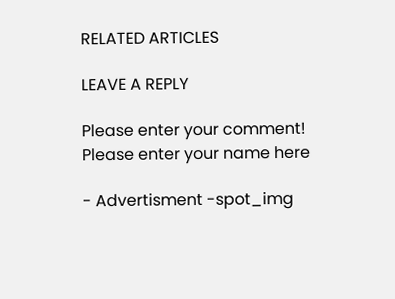RELATED ARTICLES

LEAVE A REPLY

Please enter your comment!
Please enter your name here

- Advertisment -spot_img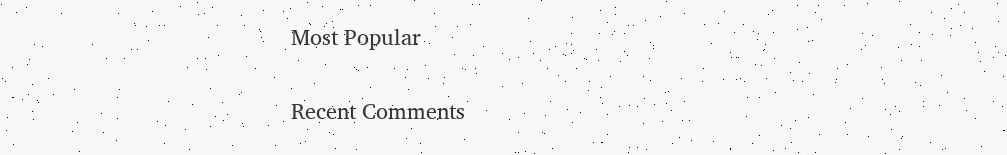Most Popular

Recent Comments